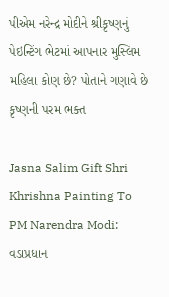પીએમ નરેન્દ્ર મોદીને શ્રીકૃષ્ણનું પેઇન્ટિંગ ભેટમાં આપનાર મુસ્લિમ મહિલા કોણ છે? પોતાને ગણાવે છે કૃષ્ણની પરમ ભક્ત

Jasna Salim Gift Shri Khrishna Painting To PM Narendra Modi: વડાપ્રધાન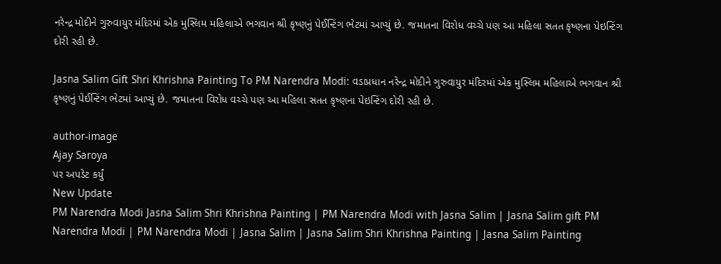નરેન્દ્ર મોદીને ગુરુવાયુર મંદિરમાં એક મુસ્લિમ મહિલાએ ભગવાન શ્રી કૃષ્ણનું પેઈન્ટિંગ ભેટમાં આપ્યું છે. જમાતના વિરોધ વચ્ચે પણ આ મહિલા સતત કૃષ્ણના પેઇન્ટિંગ દોરી રહી છે.

Jasna Salim Gift Shri Khrishna Painting To PM Narendra Modi: વડાપ્રધાન નરેન્દ્ર મોદીને ગુરુવાયુર મંદિરમાં એક મુસ્લિમ મહિલાએ ભગવાન શ્રી કૃષ્ણનું પેઈન્ટિંગ ભેટમાં આપ્યું છે. જમાતના વિરોધ વચ્ચે પણ આ મહિલા સતત કૃષ્ણના પેઇન્ટિંગ દોરી રહી છે.

author-image
Ajay Saroya
પર અપડેટ કર્યું
New Update
PM Narendra Modi Jasna Salim Shri Khrishna Painting | PM Narendra Modi with Jasna Salim | Jasna Salim gift PM Narendra Modi | PM Narendra Modi | Jasna Salim | Jasna Salim Shri Khrishna Painting | Jasna Salim Painting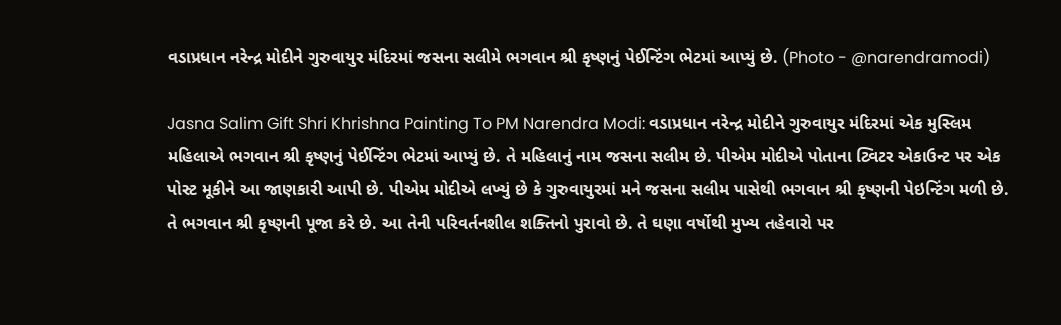વડાપ્રધાન નરેન્દ્ર મોદીને ગુરુવાયુર મંદિરમાં જસના સલીમે ભગવાન શ્રી કૃષ્ણનું પેઈન્ટિંગ ભેટમાં આપ્યું છે. (Photo - @narendramodi)

Jasna Salim Gift Shri Khrishna Painting To PM Narendra Modi: વડાપ્રધાન નરેન્દ્ર મોદીને ગુરુવાયુર મંદિરમાં એક મુસ્લિમ મહિલાએ ભગવાન શ્રી કૃષ્ણનું પેઈન્ટિંગ ભેટમાં આપ્યું છે. તે મહિલાનું નામ જસના સલીમ છે. પીએમ મોદીએ પોતાના ટ્વિટર એકાઉન્ટ પર એક પોસ્ટ મૂકીને આ જાણકારી આપી છે. પીએમ મોદીએ લખ્યું છે કે ગુરુવાયુરમાં મને જસના સલીમ પાસેથી ભગવાન શ્રી કૃષ્ણની પેઇન્ટિંગ મળી છે. તે ભગવાન શ્રી કૃષ્ણની પૂજા કરે છે. આ તેની પરિવર્તનશીલ શક્તિનો પુરાવો છે. તે ઘણા વર્ષોથી મુખ્ય તહેવારો પર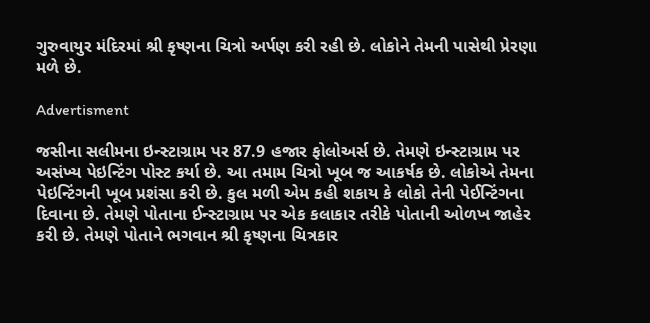ગુરુવાયુર મંદિરમાં શ્રી કૃષ્ણના ચિત્રો અર્પણ કરી રહી છે. લોકોને તેમની પાસેથી પ્રેરણા મળે છે.

Advertisment

જસીના સલીમના ઇન્સ્ટાગ્રામ પર 87.9 હજાર ફોલોઅર્સ છે. તેમણે ઇન્સ્ટાગ્રામ પર અસંખ્ય પેઇન્ટિંગ પોસ્ટ કર્યા છે. આ તમામ ચિત્રો ખૂબ જ આકર્ષક છે. લોકોએ તેમના પેઇન્ટિંગની ખૂબ પ્રશંસા કરી છે. કુલ મળી એમ કહી શકાય કે લોકો તેની પેઈન્ટિંગના દિવાના છે. તેમણે પોતાના ઈન્સ્ટાગ્રામ પર એક કલાકાર તરીકે પોતાની ઓળખ જાહેર કરી છે. તેમણે પોતાને ભગવાન શ્રી કૃષ્ણના ચિત્રકાર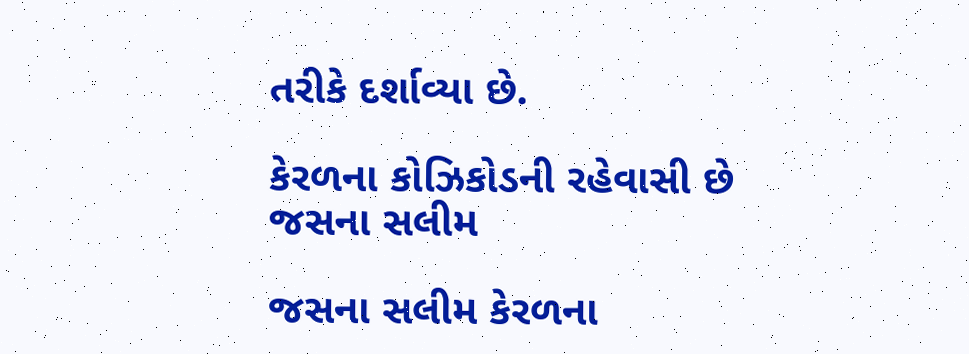તરીકે દર્શાવ્યા છે.

કેરળના કોઝિકોડની રહેવાસી છે જસના સલીમ

જસના સલીમ કેરળના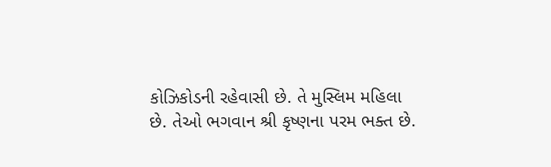કોઝિકોડની રહેવાસી છે. તે મુસ્લિમ મહિલા છે. તેઓ ભગવાન શ્રી કૃષ્ણના પરમ ભક્ત છે.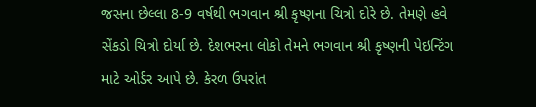જસના છેલ્લા 8-9 વર્ષથી ભગવાન શ્રી કૃષ્ણના ચિત્રો દોરે છે. તેમણે હવે સેંકડો ચિત્રો દોર્યા છે. દેશભરના લોકો તેમને ભગવાન શ્રી કૃષ્ણની પેઇન્ટિંગ માટે ઓર્ડર આપે છે. કેરળ ઉપરાંત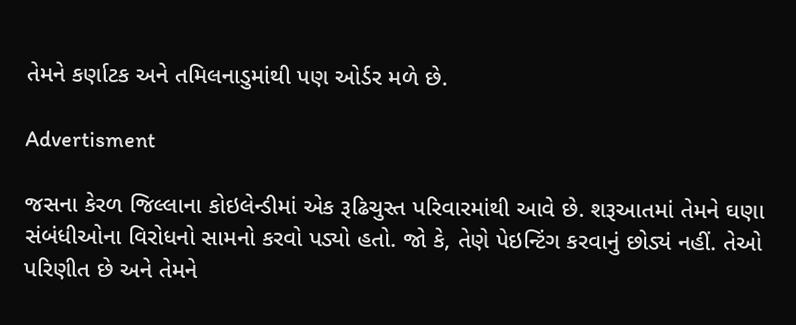તેમને કર્ણાટક અને તમિલનાડુમાંથી પણ ઓર્ડર મળે છે.

Advertisment

જસના કેરળ જિલ્લાના કોઇલેન્ડીમાં એક રૂઢિચુસ્ત પરિવારમાંથી આવે છે. શરૂઆતમાં તેમને ઘણા સંબંધીઓના વિરોધનો સામનો કરવો પડ્યો હતો. જો કે, તેણે પેઇન્ટિંગ કરવાનું છોડ્યં નહીં. તેઓ પરિણીત છે અને તેમને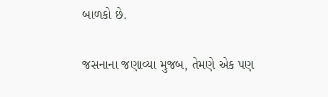બાળકો છે.

જસનાના જણાવ્યા મુજબ, તેમણે એક પણ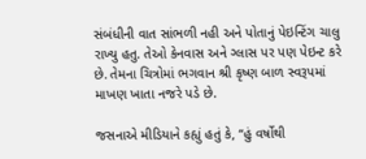સંબંધીની વાત સાંભળી નહી અને પોતાનું પેઇન્ટિંગ ચાલુ રાખ્યુ હતુ. તેઓ કેનવાસ અને ગ્લાસ પર પણ પેઇન્ટ કરે છે. તેમના ચિત્રોમાં ભગવાન શ્રી કૃષ્ણ બાળ સ્વરૂપમાં માખણ ખાતા નજરે પડે છે.

જસનાએ મીડિયાને કહ્યું હતું કે, “હું વર્ષોથી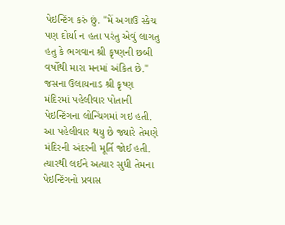પેઇન્ટિંગ કરું છું. "મેં અગાઉ સ્કેચ પણ દોર્યા ન હતા પરંતુ એવું લાગતુ હતુ કે ભગવાન શ્રી કૃષ્ણની છબી વર્ષોથી મારા મનમાં અંકિત છે." જસના ઉલાયનાડ શ્રી કૃષ્ણ મંદિરમાં પહેલીવાર પોતાની પેઇન્ટિંગના લોન્ચિંગમાં ગઇ હતી. આ પહેલીવાર થયુ છે જ્યારે તેમણે મંદિરની અંદરની મૂર્તિ જોઈ હતી. ત્યારથી લઈને અત્યાર સુધી તેમના પેઇન્ટિંગનો પ્રવાસ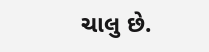ચાલુ છે.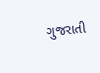ગુજરાતી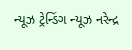ન્યૂઝ ટ્રેન્ડિંગ ન્યૂઝ નરેન્દ્ર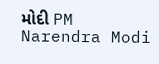મોદી PM Narendra Modi